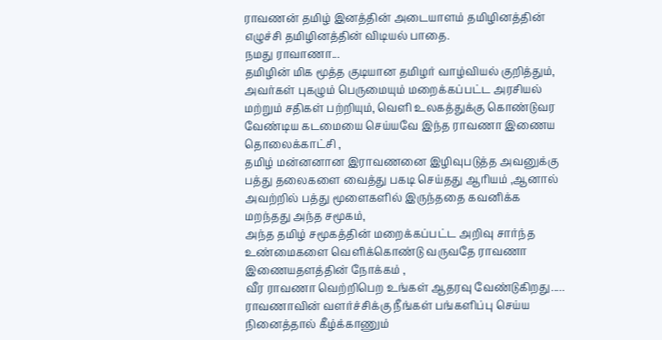ராவணன் தமிழ் இனத்தின் அடையாளம் தமிழினத்தின் எழுச்சி தமிழினத்தின் விடியல் பாதை.
நமது ராவாணா...
தமிழின் மிக மூத்த குடியான தமிழர் வாழ்வியல் குறித்தும், அவர்கள் புகழும் பெருமையும் மறைக்கப்பட்ட அரசியல் மற்றும் சதிகள் பற்றியும், வெளி உலகத்துக்கு கொண்டுவர வேண்டிய கடமையை செய்யவே இந்த ராவணா இணைய தொலைக்காட்சி ,
தமிழ் மன்னனான இராவணனை இழிவுபடுத்த அவனுக்கு பத்து தலைகளை வைத்து பகடி செய்தது ஆரியம் ,ஆனால் அவற்றில் பத்து மூளைகளில் இருந்ததை கவனிக்க மறந்தது அந்த சமூகம்,
அந்த தமிழ் சமூகத்தின் மறைக்கப்பட்ட அறிவு சார்ந்த உண்மைகளை வெளிக்கொண்டு வருவதே ராவணா இணையதளத்தின் நோக்கம் ,
வீர ராவணா வெற்றிபெற உங்கள் ஆதரவு வேண்டுகிறது.....
ராவணாவின் வளர்ச்சிக்கு நீங்கள் பங்களிப்பு செய்ய நினைத்தால் கீழ்க்காணும்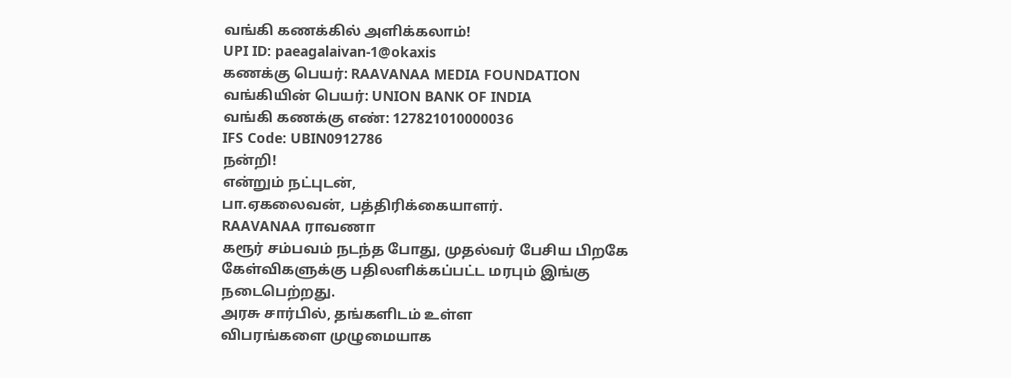வங்கி கணக்கில் அளிக்கலாம்!
UPI ID: paeagalaivan-1@okaxis
கணக்கு பெயர்: RAAVANAA MEDIA FOUNDATION
வங்கியின் பெயர்: UNION BANK OF INDIA
வங்கி கணக்கு எண்: 127821010000036
IFS Code: UBIN0912786
நன்றி!
என்றும் நட்புடன்,
பா.ஏகலைவன், பத்திரிக்கையாளர்.
RAAVANAA ராவணா
கரூர் சம்பவம் நடந்த போது, முதல்வர் பேசிய பிறகே
கேள்விகளுக்கு பதிலளிக்கப்பட்ட மரபும் இங்கு
நடைபெற்றது.
அரசு சார்பில், தங்களிடம் உள்ள
விபரங்களை முழுமையாக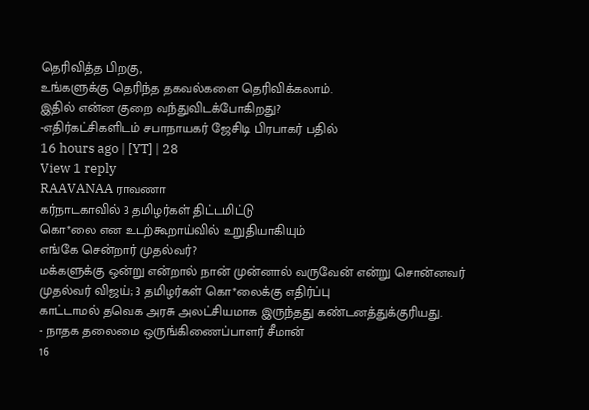தெரிவித்த பிறகு,
உங்களுக்கு தெரிந்த தகவல்களை தெரிவிக்கலாம்.
இதில் என்ன குறை வந்துவிடக்போகிறது?
-எதிர்கட்சிகளிடம் சபாநாயகர் ஜேசிடி பிரபாகர் பதில்
16 hours ago | [YT] | 28
View 1 reply
RAAVANAA ராவணா
கர்நாடகாவில் 3 தமிழர்கள் திட்டமிட்டு
கொ*லை என உடற்கூறாய்வில் உறுதியாகியும்
எங்கே சென்றார் முதல்வர்?
மக்களுக்கு ஒன்று என்றால் நான் முன்னால் வருவேன் என்று சொன்னவர் முதல்வர் விஜய்; 3 தமிழர்கள் கொ*லைக்கு எதிர்ப்பு
காட்டாமல் தவெக அரசு அலட்சியமாக இருந்தது கண்டனத்துக்குரியது.
- நாதக தலைமை ஒருங்கிணைப்பாளர் சீமான்
16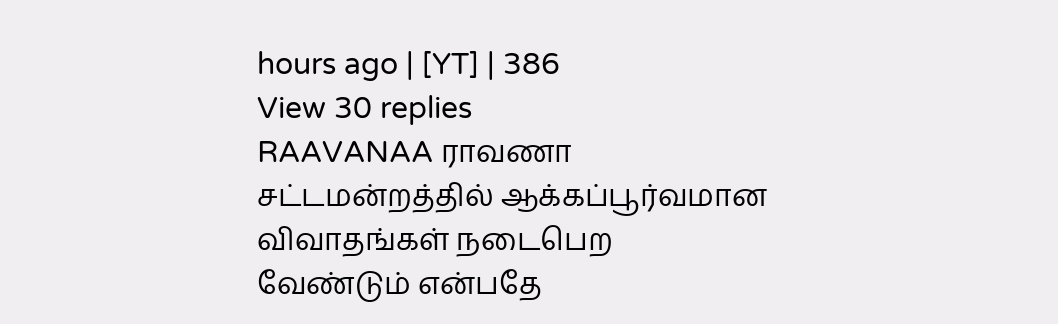hours ago | [YT] | 386
View 30 replies
RAAVANAA ராவணா
சட்டமன்றத்தில் ஆக்கப்பூர்வமான
விவாதங்கள் நடைபெற
வேண்டும் என்பதே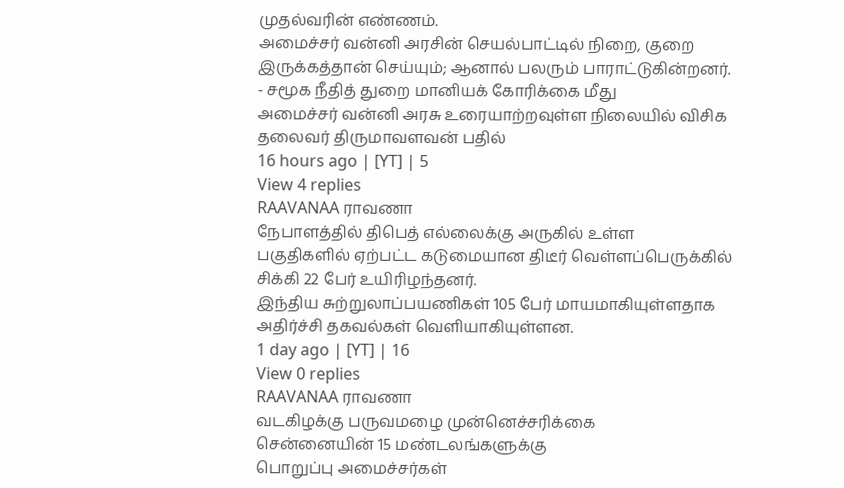முதல்வரின் எண்ணம்.
அமைச்சர் வன்னி அரசின் செயல்பாட்டில் நிறை, குறை
இருக்கத்தான் செய்யும்; ஆனால் பலரும் பாராட்டுகின்றனர்.
- சமூக நீதித் துறை மானியக் கோரிக்கை மீது
அமைச்சர் வன்னி அரசு உரையாற்றவுள்ள நிலையில் விசிக
தலைவர் திருமாவளவன் பதில்
16 hours ago | [YT] | 5
View 4 replies
RAAVANAA ராவணா
நேபாளத்தில் திபெத் எல்லைக்கு அருகில் உள்ள
பகுதிகளில் ஏற்பட்ட கடுமையான திடீர் வெள்ளப்பெருக்கில்
சிக்கி 22 பேர் உயிரிழந்தனர்.
இந்திய சுற்றுலாப்பயணிகள் 105 பேர் மாயமாகியுள்ளதாக
அதிர்ச்சி தகவல்கள் வெளியாகியுள்ளன.
1 day ago | [YT] | 16
View 0 replies
RAAVANAA ராவணா
வடகிழக்கு பருவமழை முன்னெச்சரிக்கை
சென்னையின் 15 மண்டலங்களுக்கு
பொறுப்பு அமைச்சர்கள்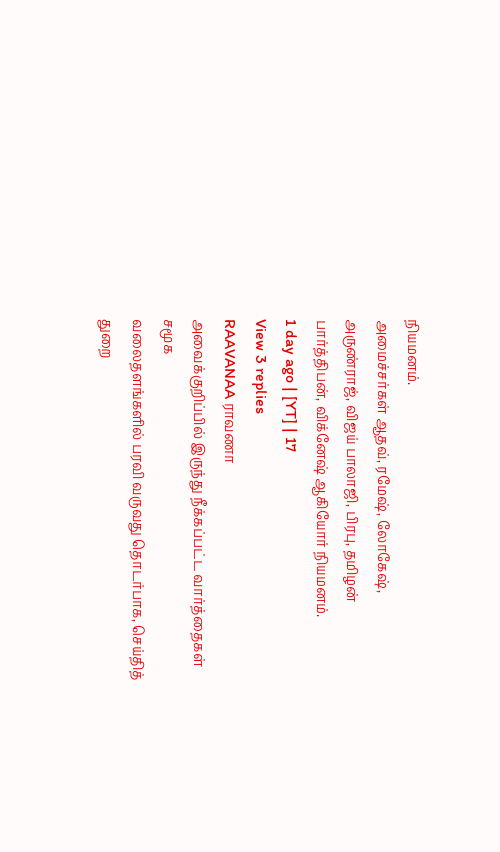நியமனம்.
அமைச்சர்கள் ஆதவ், ரமேஷ், லோகேஷ்,
அருண்ராஜ், விஜய் பாலாஜி, பிரபு, தமிழன்
பார்த்திபன், விக்னேஷ் ஆகியோர் நியமனம்.
1 day ago | [YT] | 17
View 3 replies
RAAVANAA ராவணா
அவைக்குறிப்பில் இருந்து நீக்கப்பட்ட வார்த்தைகள் சமூக
வலைதளங்களில் பரவி வருவது தொடர்பாக, செய்தித்
துறை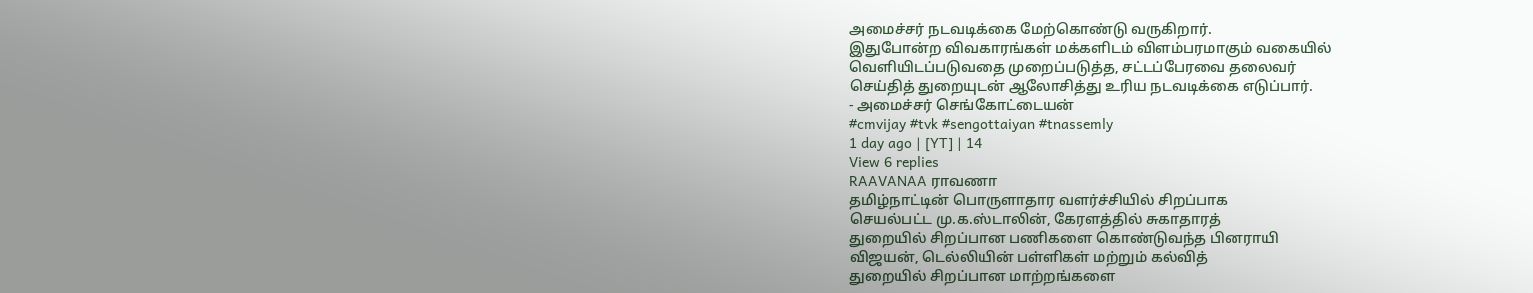அமைச்சர் நடவடிக்கை மேற்கொண்டு வருகிறார்.
இதுபோன்ற விவகாரங்கள் மக்களிடம் விளம்பரமாகும் வகையில்
வெளியிடப்படுவதை முறைப்படுத்த, சட்டப்பேரவை தலைவர்
செய்தித் துறையுடன் ஆலோசித்து உரிய நடவடிக்கை எடுப்பார்.
- அமைச்சர் செங்கோட்டையன்
#cmvijay #tvk #sengottaiyan #tnassemly
1 day ago | [YT] | 14
View 6 replies
RAAVANAA ராவணா
தமிழ்நாட்டின் பொருளாதார வளர்ச்சியில் சிறப்பாக
செயல்பட்ட மு.க.ஸ்டாலின், கேரளத்தில் சுகாதாரத்
துறையில் சிறப்பான பணிகளை கொண்டுவந்த பினராயி
விஜயன், டெல்லியின் பள்ளிகள் மற்றும் கல்வித்
துறையில் சிறப்பான மாற்றங்களை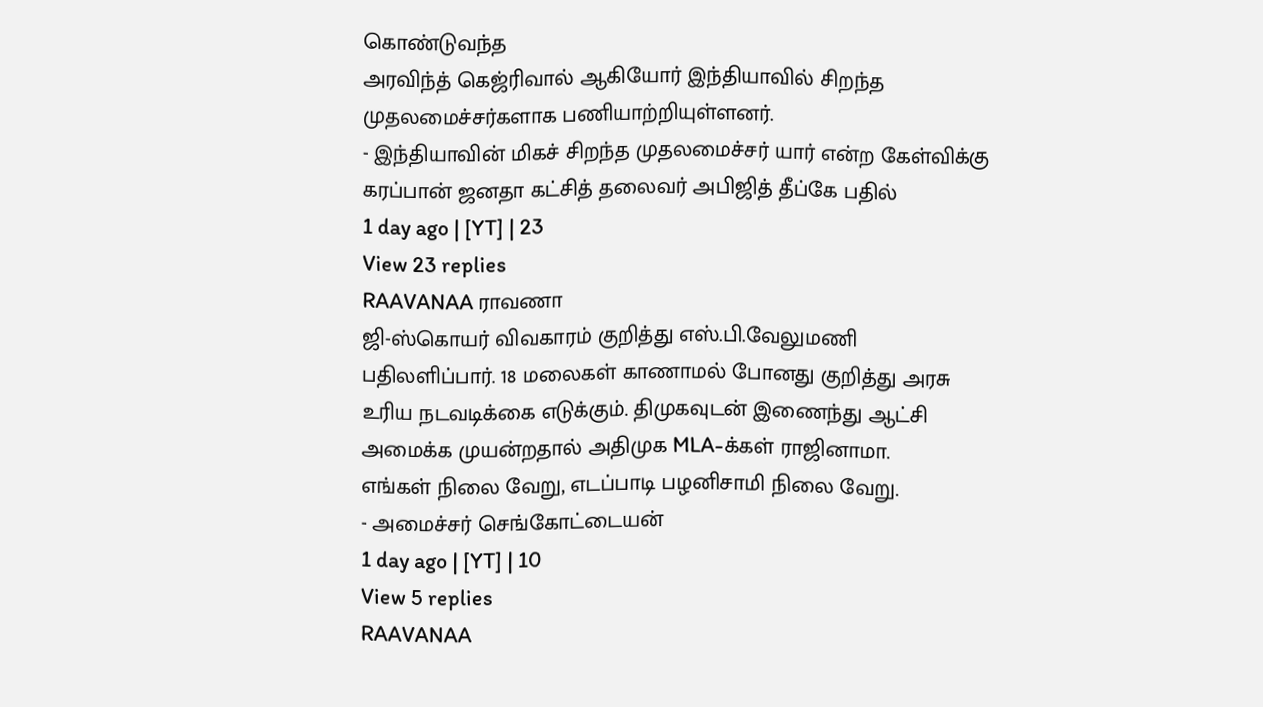கொண்டுவந்த
அரவிந்த் கெஜ்ரிவால் ஆகியோர் இந்தியாவில் சிறந்த
முதலமைச்சர்களாக பணியாற்றியுள்ளனர்.
- இந்தியாவின் மிகச் சிறந்த முதலமைச்சர் யார் என்ற கேள்விக்கு
கரப்பான் ஜனதா கட்சித் தலைவர் அபிஜித் தீப்கே பதில்
1 day ago | [YT] | 23
View 23 replies
RAAVANAA ராவணா
ஜி-ஸ்கொயர் விவகாரம் குறித்து எஸ்.பி.வேலுமணி
பதிலளிப்பார். 18 மலைகள் காணாமல் போனது குறித்து அரசு
உரிய நடவடிக்கை எடுக்கும். திமுகவுடன் இணைந்து ஆட்சி
அமைக்க முயன்றதால் அதிமுக MLA-க்கள் ராஜினாமா.
எங்கள் நிலை வேறு, எடப்பாடி பழனிசாமி நிலை வேறு.
- அமைச்சர் செங்கோட்டையன்
1 day ago | [YT] | 10
View 5 replies
RAAVANAA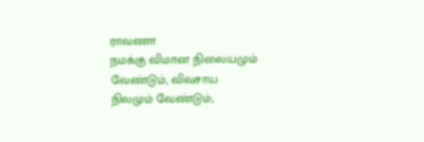ராவணா
நமக்கு விமான நிலையமும் வேண்டும், விவசாய
நிலமும் வேண்டும்;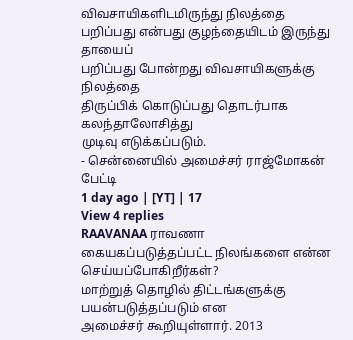விவசாயிகளிடமிருந்து நிலத்தை
பறிப்பது என்பது குழந்தையிடம் இருந்து தாயைப்
பறிப்பது போன்றது விவசாயிகளுக்கு நிலத்தை
திருப்பிக் கொடுப்பது தொடர்பாக கலந்தாலோசித்து
முடிவு எடுக்கப்படும்.
- சென்னையில் அமைச்சர் ராஜ்மோகன் பேட்டி
1 day ago | [YT] | 17
View 4 replies
RAAVANAA ராவணா
கையகப்படுத்தப்பட்ட நிலங்களை என்ன செய்யப்போகிறீர்கள்?
மாற்றுத் தொழில் திட்டங்களுக்கு பயன்படுத்தப்படும் என
அமைச்சர் கூறியுள்ளார். 2013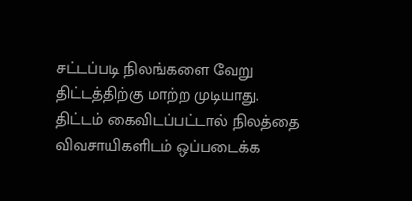சட்டப்படி நிலங்களை வேறு
திட்டத்திற்கு மாற்ற முடியாது.
திட்டம் கைவிடப்பட்டால் நிலத்தை
விவசாயிகளிடம் ஒப்படைக்க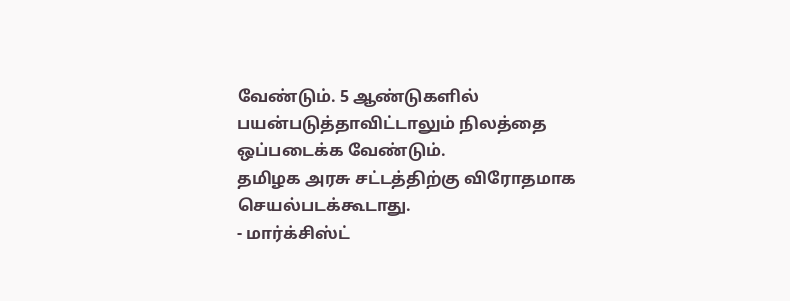வேண்டும். 5 ஆண்டுகளில்
பயன்படுத்தாவிட்டாலும் நிலத்தை ஒப்படைக்க வேண்டும்.
தமிழக அரசு சட்டத்திற்கு விரோதமாக செயல்படக்கூடாது.
- மார்க்சிஸ்ட்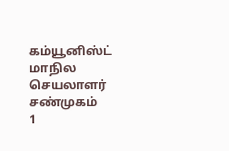கம்யூனிஸ்ட் மாநில செயலாளர் சண்முகம்
1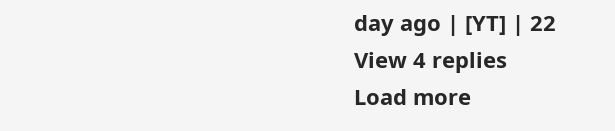day ago | [YT] | 22
View 4 replies
Load more